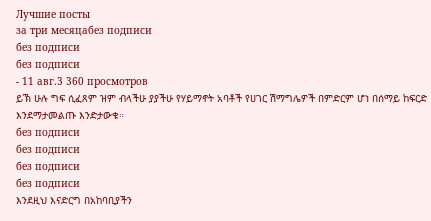Лучшие посты
за три месяцабез подписи
без подписи
без подписи
- 11 авг.3 360 просмотров
ይኽ ሁሉ ግፍ ሲፈጸም ዝም ብላችሁ ያያችሁ የሃይማኖት አባቶች የሀገር ሽማግሌዎች በምድርም ሆነ በሰማይ ከፍርድ እንደማታመልጡ እንድታውቁ።
без подписи
без подписи
без подписи
без подписи
እንደዚህ እናድርግ በአከባቢያችን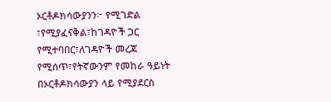ኦርቶዶክሳውያንን፦ የሚገድል ፣የሚያፈናቅል፣ከገዳዮች ጋር የሚተባበር፣ለገዳዮች መረጃ የሚሰጥ፣የትኛውንም የመከራ ዓይነት በኦርቶዶክሳውያን ላይ የሚያደርስ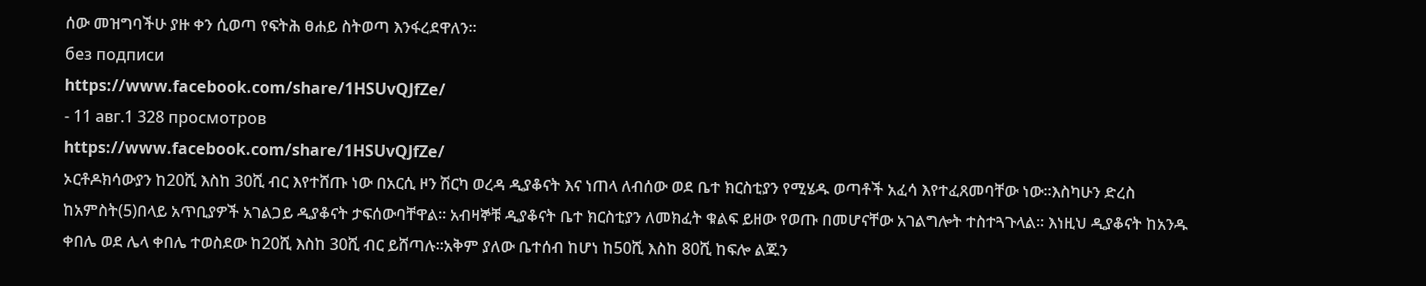ሰው መዝግባችሁ ያዙ ቀን ሲወጣ የፍትሕ ፀሐይ ስትወጣ እንፋረደዋለን።
без подписи
https://www.facebook.com/share/1HSUvQJfZe/
- 11 авг.1 328 просмотров
https://www.facebook.com/share/1HSUvQJfZe/
ኦርቶዶክሳውያን ከ20ሺ እስከ 30ሺ ብር እየተሸጡ ነው በአርሲ ዞን ሽርካ ወረዳ ዲያቆናት እና ነጠላ ለብሰው ወደ ቤተ ክርስቲያን የሚሄዱ ወጣቶች አፈሳ እየተፈጸመባቸው ነው።እስካሁን ድረስ ከአምስት(5)በላይ አጥቢያዎች አገልጋይ ዲያቆናት ታፍሰውባቸዋል። አብዛኞቹ ዲያቆናት ቤተ ክርስቲያን ለመክፈት ቁልፍ ይዘው የወጡ በመሆናቸው አገልግሎት ተስተጓጉላል። እነዚህ ዲያቆናት ከአንዱ ቀበሌ ወደ ሌላ ቀበሌ ተወስደው ከ20ሺ እስከ 30ሺ ብር ይሸጣሉ።አቅም ያለው ቤተሰብ ከሆነ ከ50ሺ እስከ 80ሺ ከፍሎ ልጁን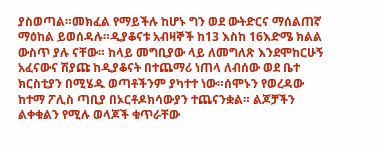ያስወጣል።መክፈል የማይችሉ ከሆኑ ግን ወደ ውትድርና ማሰልጠኛ ማዕከል ይወሰዳሉ።ዲያቆናቱ አብዛኞች ከ13 እስከ 16እድሜ ክልል ውስጥ ያሉ ናቸው። ከላይ መግቢያው ላይ ለመግለጽ እንደሞከርሁኝ አፈናውና ሽያጩ ከዲያቆናት በተጨማሪ ነጠላ ለብሰው ወደ ቤተ ክርስቲያን በሚሄዱ ወጣቶችንም ያካተተ ነው።ሰሞኑን የወረዳው ከተማ ፖሊስ ጣቢያ በኦርቶዶክሳውያን ተጨናንቋል። ልጆቻችን ልቀቁልን የሚሉ ወላጆች ቁጥራቸው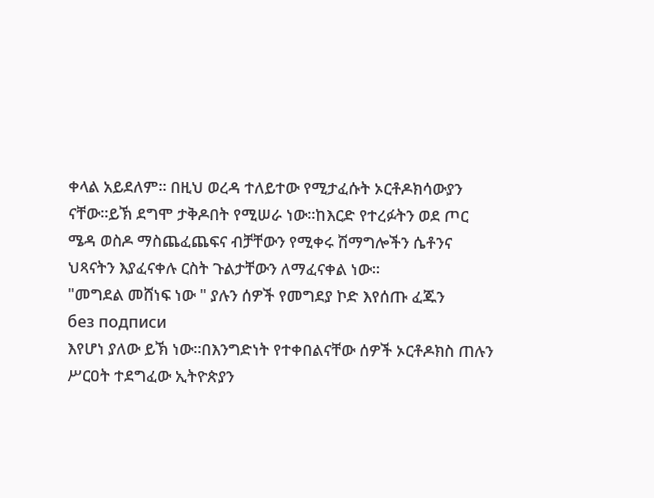ቀላል አይደለም። በዚህ ወረዳ ተለይተው የሚታፈሱት ኦርቶዶክሳውያን ናቸው።ይኽ ደግሞ ታቅዶበት የሚሠራ ነው።ከእርድ የተረፉትን ወደ ጦር ሜዳ ወስዶ ማስጨፈጨፍና ብቻቸውን የሚቀሩ ሽማግሎችን ሴቶንና ህጻናትን እያፈናቀሉ ርስት ጉልታቸውን ለማፈናቀል ነው።
"መግደል መሸነፍ ነው " ያሉን ሰዎች የመግደያ ኮድ እየሰጡ ፈጁን
без подписи
እየሆነ ያለው ይኽ ነው።በእንግድነት የተቀበልናቸው ሰዎች ኦርቶዶክስ ጠሉን ሥርዐት ተደግፈው ኢትዮጵያን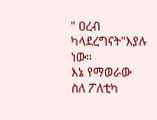" ዐረብ ካላደረግናት"እያሉ ነው።
እኔ የማወራው ስለ ፖለቲካ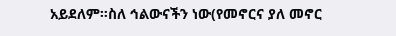አይደለም።ስለ ኅልውናችን ነው(የመኖርና ያለ መኖር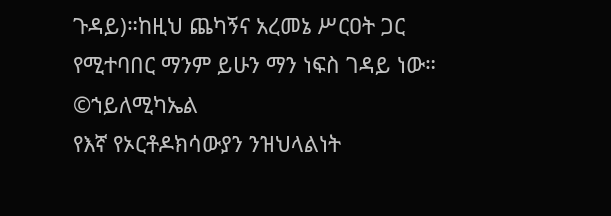ጉዳይ)።ከዚህ ጨካኝና አረመኔ ሥርዐት ጋር የሚተባበር ማንም ይሁን ማን ነፍስ ገዳይ ነው። ©ኀይለሚካኤል
የእኛ የኦርቶዶክሳውያን ንዝህላልነት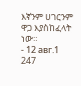እኛንም ሀገርንም ዋጋ እያስከፈላት ነው።
- 12 авг.1 247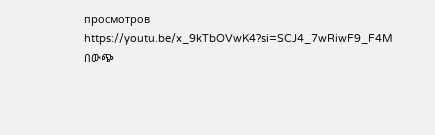просмотров
https://youtu.be/x_9kTbOVwK4?si=SCJ4_7wRiwF9_F4M
በውጭ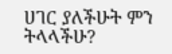ሀገር ያለችሁት ምን ትላላችሁ?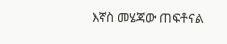እኛስ መሄጃው ጠፍቶናል